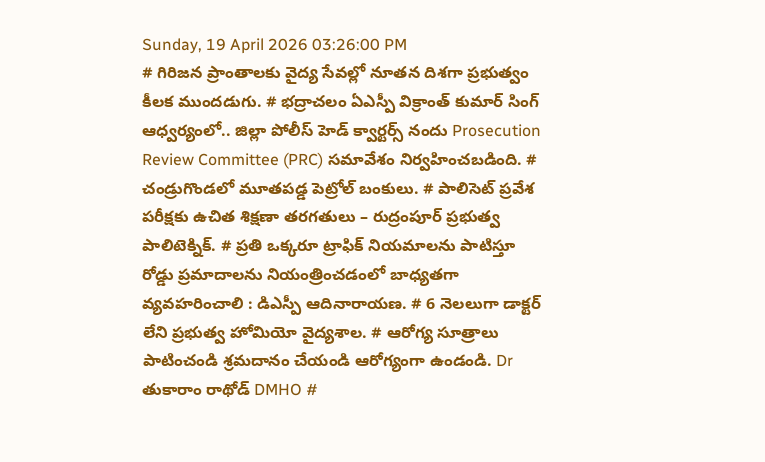Sunday, 19 April 2026 03:26:00 PM
# గిరిజన ప్రాంతాలకు వైద్య సేవల్లో నూతన దిశగా ప్రభుత్వం కీలక ముందడుగు. # భద్రాచలం ఏఎస్పీ విక్రాంత్ కుమార్ సింగ్ ఆధ్వర్యంలో.. జిల్లా పోలీస్ హెడ్ క్వార్టర్స్ నందు Prosecution Review Committee (PRC) సమావేశం నిర్వహించబడింది. # చండ్రుగొండలో మూతపడ్డ పెట్రోల్ బంకులు. # పాలిసెట్ ప్రవేశ పరీక్షకు ఉచిత శిక్షణా తరగతులు – రుద్రంపూర్ ప్రభుత్వ పాలిటెక్నిక్. # ప్రతి ఒక్కరూ ట్రాఫిక్ నియమాలను పాటిస్తూ రోడ్డు ప్రమాదాలను నియంత్రించడంలో బాధ్యతగా వ్యవహరించాలి : డిఎస్పీ ఆదినారాయణ. # 6 నెలలుగా డాక్టర్ లేని ప్రభుత్వ హోమియో వైద్యశాల. # ఆరోగ్య సూత్రాలు పాటించండి శ్రమదానం చేయండి ఆరోగ్యంగా ఉండండి. Dr తుకారాం రాథోడ్ DMHO #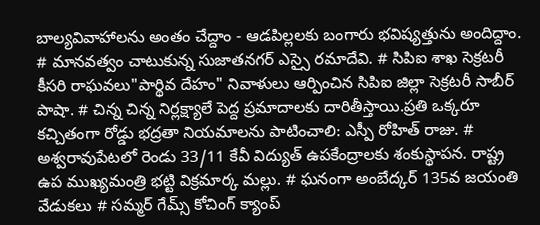బాల్యవివాహాలను అంతం చేద్దాం - ఆడపిల్లలకు బంగారు భవిష్యత్తును అందిద్దాం. # మానవత్వం చాటుకున్న సుజాతనగర్ ఎస్సై రమాదేవి. # సిపిఐ శాఖ సెక్రటరీ కీసరి రాఘవలు"పార్థివ దేహం" నివాళులు ఆర్పించిన సిపిఐ జిల్లా సెక్రటరీ సాబీర్ పాషా. # చిన్న చిన్న నిర్లక్ష్యాలే పెద్ద ప్రమాదాలకు దారితీస్తాయి.ప్రతి ఒక్కరూ కచ్చితంగా రోడ్డు భద్రతా నియమాలను పాటించాలి: ఎస్పీ రోహిత్ రాజు. # అశ్వరావుపేటలో రెండు 33/11 కేవీ విద్యుత్ ఉపకేంద్రాలకు శంకుస్థాపన. రాష్ట్ర ఉప ముఖ్యమంత్రి భట్టి విక్రమార్క మల్లు. # ఘనంగా అంబేద్కర్ 135వ జయంతి వేడుకలు # సమ్మర్ గేమ్స్ కోచింగ్ క్యాంప్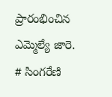ప్రారంభించిన ఎమ్మెల్యే జారె. # సింగరేణి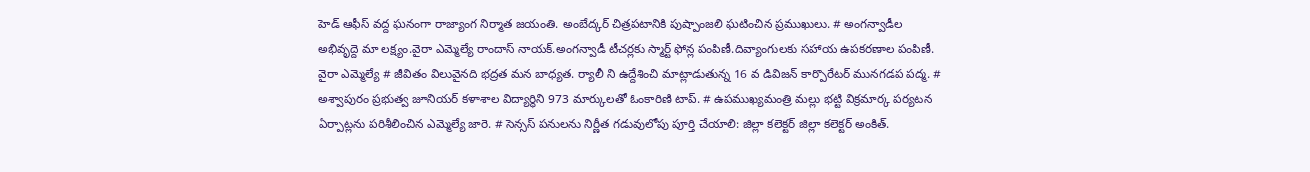హెడ్ ఆఫీస్ వద్ద ఘనంగా రాజ్యాంగ నిర్మాత జయంతి. అంబేద్కర్ చిత్రపటానికి పుష్పాంజలి ఘటించిన ప్రముఖులు. # అంగన్వాడీల అభివృద్దె మా లక్ష్యం.వైరా ఎమ్మెల్యే రాందాస్ నాయక్.అంగన్వాడీ టీచర్లకు స్మార్ట్ ఫోన్ల పంపిణీ.దివ్యాంగులకు సహాయ ఉపకరణాల పంపిణీ. వైరా ఎమ్మెల్యే # జీవితం విలువైనది భద్రత మన బాధ్యత. ర్యాలీ ని ఉద్దేశించి మాట్లాడుతున్న 16 వ డివిజన్ కార్పొరేటర్ మునగడప పద్మ. # అశ్వాపురం ప్రభుత్వ జూనియర్ కళాశాల విద్యార్థిని 973 మార్కులతో ఓంకారిణి టాప్. # ఉపముఖ్యమంత్రి మల్లు భట్టి విక్రమార్క పర్యటన ఏర్పాట్లను పరిశీలించిన ఎమ్మెల్యే జారె. # సెన్సస్ పనులను నిర్ణీత గడువులోపు పూర్తి చేయాలి: జిల్లా కలెక్టర్ జిల్లా కలెక్టర్ అంకిత్.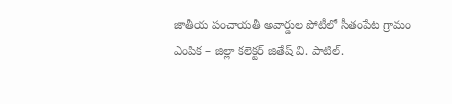జాతీయ పంచాయతీ అవార్డుల పోటీలో సీతంపేట గ్రామం ఎంపిక – జిల్లా కలెక్టర్ జితేష్ వి. పాటిల్.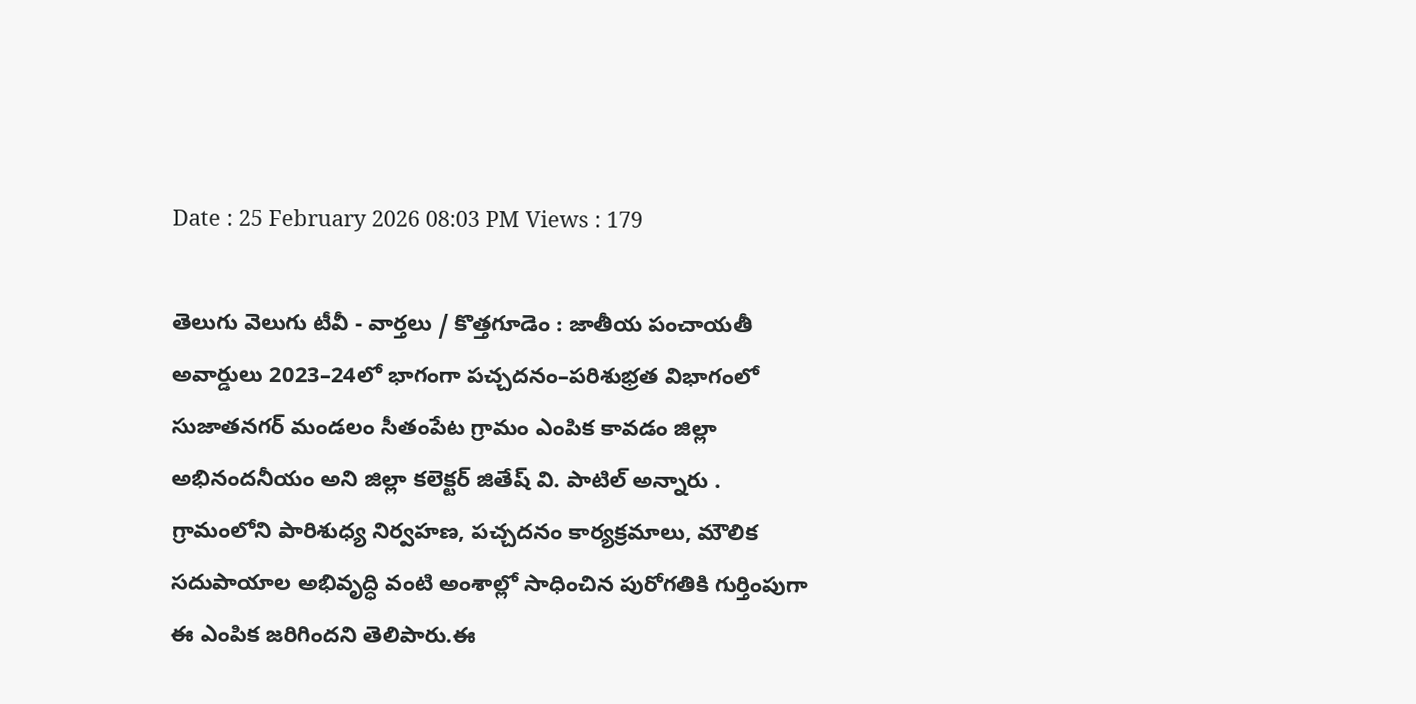Date : 25 February 2026 08:03 PM Views : 179

తెలుగు వెలుగు టీవీ - వార్తలు / కొత్తగూడెం : జాతీయ పంచాయతీ అవార్డులు 2023–24లో భాగంగా పచ్చదనం–పరిశుభ్రత విభాగంలో సుజాతనగర్ మండలం సీతంపేట గ్రామం ఎంపిక కావడం జిల్లా అభినందనీయం అని జిల్లా కలెక్టర్ జితేష్ వి. పాటిల్ అన్నారు . గ్రామంలోని పారిశుధ్య నిర్వహణ, పచ్చదనం కార్యక్రమాలు, మౌలిక సదుపాయాల అభివృద్ధి వంటి అంశాల్లో సాధించిన పురోగతికి గుర్తింపుగా ఈ ఎంపిక జరిగిందని తెలిపారు.ఈ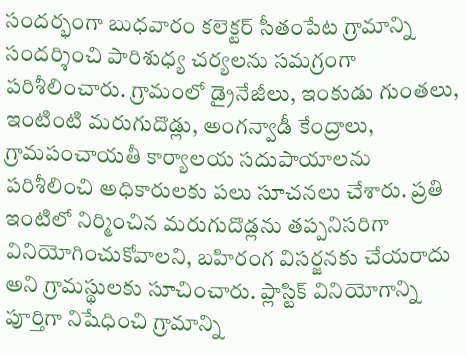సందర్భంగా బుధవారం కలెక్టర్ సీతంపేట గ్రామాన్ని సందర్శించి పారిశుధ్య చర్యలను సమగ్రంగా పరిశీలించారు. గ్రామంలో డ్రైనేజీలు, ఇంకుడు గుంతలు, ఇంటింటి మరుగుదొడ్లు, అంగన్వాడీ కేంద్రాలు, గ్రామపంచాయతీ కార్యాలయ సదుపాయాలను పరిశీలించి అధికారులకు పలు సూచనలు చేశారు. ప్రతి ఇంటిలో నిర్మించిన మరుగుదొడ్లను తప్పనిసరిగా వినియోగించుకోవాలని, బహిరంగ విసర్జనకు చేయరాదు అని గ్రామస్థులకు సూచించారు. ప్లాస్టిక్ వినియోగాన్ని పూర్తిగా నిషేధించి గ్రామాన్ని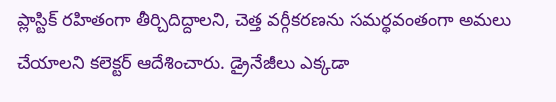ప్లాస్టిక్ రహితంగా తీర్చిదిద్దాలని, చెత్త వర్గీకరణను సమర్థవంతంగా అమలు చేయాలని కలెక్టర్ ఆదేశించారు. డ్రైనేజీలు ఎక్కడా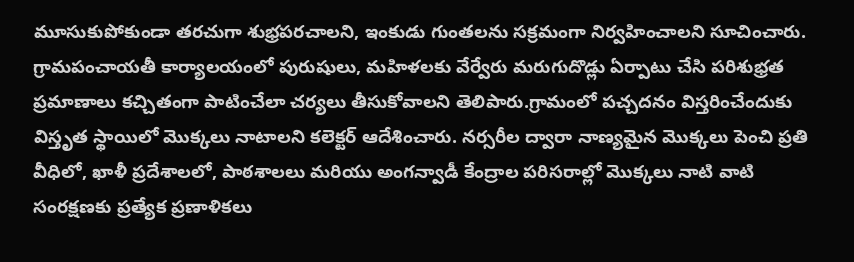మూసుకుపోకుండా తరచుగా శుభ్రపరచాలని, ఇంకుడు గుంతలను సక్రమంగా నిర్వహించాలని సూచించారు. గ్రామపంచాయతీ కార్యాలయంలో పురుషులు, మహిళలకు వేర్వేరు మరుగుదొడ్లు ఏర్పాటు చేసి పరిశుభ్రత ప్రమాణాలు కచ్చితంగా పాటించేలా చర్యలు తీసుకోవాలని తెలిపారు.గ్రామంలో పచ్చదనం విస్తరించేందుకు విస్తృత స్థాయిలో మొక్కలు నాటాలని కలెక్టర్ ఆదేశించారు. నర్సరీల ద్వారా నాణ్యమైన మొక్కలు పెంచి ప్రతి వీధిలో, ఖాళీ ప్రదేశాలలో, పాఠశాలలు మరియు అంగన్వాడీ కేంద్రాల పరిసరాల్లో మొక్కలు నాటి వాటి సంరక్షణకు ప్రత్యేక ప్రణాళికలు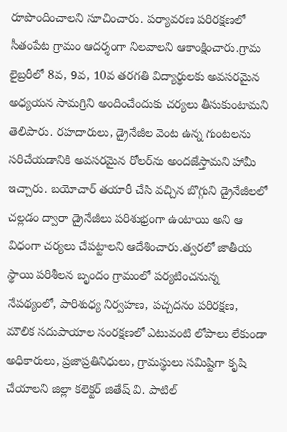రూపొందించాలని సూచించారు. పర్యావరణ పరిరక్షణలో సీతంపేట గ్రామం ఆదర్శంగా నిలవాలని ఆకాంక్షించారు.గ్రామ లైబ్రరీలో 8వ, 9వ, 10వ తరగతి విద్యార్థులకు అవసరమైన అధ్యయన సామగ్రిని అందించేందుకు చర్యలు తీసుకుంటామని తెలిపారు. రహదారులు, డ్రైనేజీల వెంట ఉన్న గుంటలను సరిచేయడానికి అవసరమైన రోలర్‌ను అందజేస్తామని హామీ ఇచ్చారు. బయోచార్ తయారీ చేసి వచ్చిన బొగ్గుని డ్రైనేజీలలో చల్లడం ద్వారా డ్రైనేజీలు పరిశుభ్రంగా ఉంటాయి అని ఆ విధంగా చర్యలు చేపట్టాలని ఆదేశించారు.త్వరలో జాతీయ స్థాయి పరిశీలన బృందం గ్రామంలో పర్యటించనున్న నేపథ్యంలో, పారిశుధ్య నిర్వహణ, పచ్చదనం పరిరక్షణ, మౌలిక సదుపాయాల సంరక్షణలో ఎటువంటి లోపాలు లేకుండా అధికారులు, ప్రజాప్రతినిధులు, గ్రామస్థులు సమిష్టిగా కృషి చేయాలని జిల్లా కలెక్టర్ జితేష్ వి. పాటిల్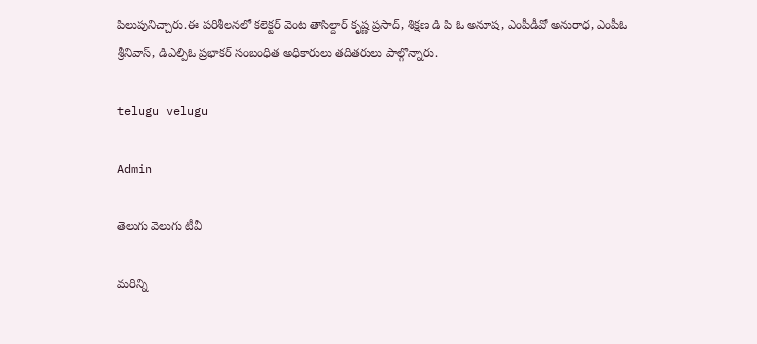పిలుపునిచ్చారు.ఈ పరిశీలనలో కలెక్టర్ వెంట తాసిల్దార్ కృష్ణ ప్రసాద్, శిక్షణ డి పి ఓ అనూష, ఎంపీడీవో అనురాధ, ఎంపీఓ శ్రీనివాస్, డిఎల్పిఓ ప్రభాకర్ సంబంధిత అధికారులు తదితరులు పాల్గొన్నారు.

telugu velugu

Admin

తెలుగు వెలుగు టీవీ

మరిన్ని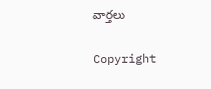వార్తలు

Copyright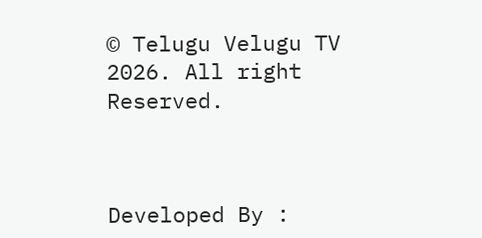© Telugu Velugu TV 2026. All right Reserved.



Developed By :